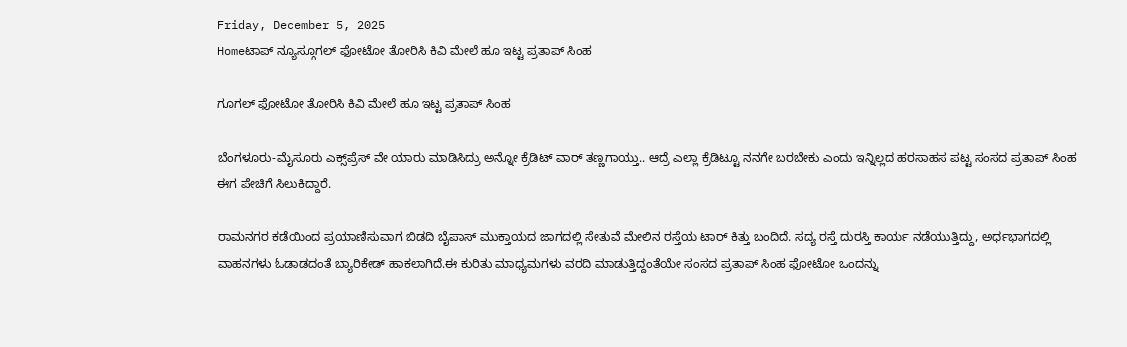Friday, December 5, 2025
Homeಟಾಪ್ ನ್ಯೂಸ್ಗೂಗಲ್ ಫೋಟೋ ತೋರಿಸಿ ಕಿವಿ ಮೇಲೆ ಹೂ ಇಟ್ಟ ಪ್ರತಾಪ್ ಸಿಂಹ

ಗೂಗಲ್ ಫೋಟೋ ತೋರಿಸಿ ಕಿವಿ ಮೇಲೆ ಹೂ ಇಟ್ಟ ಪ್ರತಾಪ್ ಸಿಂಹ

ಬೆಂಗಳೂರು-ಮೈಸೂರು ಎಕ್ಸ್‌ಪ್ರೆಸ್ ವೇ ಯಾರು ಮಾಡಿಸಿದ್ರು ಅನ್ನೋ ಕ್ರೆಡಿಟ್ ವಾರ್ ತಣ್ಣಗಾಯ್ತು.. ಆದ್ರೆ ಎಲ್ಲಾ ಕ್ರೆಡಿಟ್ಟೂ ನನಗೇ ಬರಬೇಕು ಎಂದು ಇನ್ನಿಲ್ಲದ ಹರಸಾಹಸ ಪಟ್ಟ ಸಂಸದ ಪ್ರತಾಪ್ ಸಿಂಹ ಈಗ ಪೇಚಿಗೆ ಸಿಲುಕಿದ್ದಾರೆ.

ರಾಮನಗರ ಕಡೆಯಿಂದ ಪ್ರಯಾಣಿಸುವಾಗ ಬಿಡದಿ ಬೈಪಾಸ್‌ ಮುಕ್ತಾಯದ ಜಾಗದಲ್ಲಿ ಸೇತುವೆ ಮೇಲಿನ ರಸ್ತೆಯ ಟಾರ್ ಕಿತ್ತು ಬಂದಿದೆ. ಸದ್ಯ ರಸ್ತೆ ದುರಸ್ತಿ ಕಾರ್ಯ ನಡೆಯುತ್ತಿದ್ದು, ಅರ್ಧಭಾಗದಲ್ಲಿ ವಾಹನಗಳು ಓಡಾಡದಂತೆ ಬ್ಯಾರಿಕೇಡ್‌ ಹಾಕಲಾಗಿದೆ.ಈ ಕುರಿತು ಮಾಧ್ಯಮಗಳು ವರದಿ ಮಾಡುತ್ತಿದ್ದಂತೆಯೇ ಸಂಸದ ಪ್ರತಾಪ್ ಸಿಂಹ ಫೋಟೋ ಒಂದನ್ನು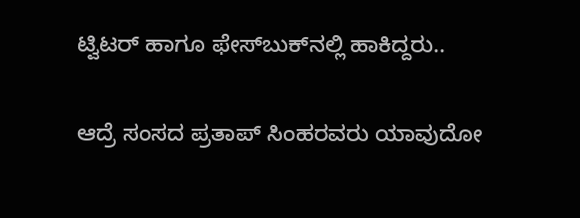ಟ್ವಿಟರ್ ಹಾಗೂ ಫೇಸ್‌ಬುಕ್‌ನಲ್ಲಿ ಹಾಕಿದ್ದರು..

ಆದ್ರೆ ಸಂಸದ ಪ್ರತಾಪ್ ಸಿಂಹರವರು ಯಾವುದೋ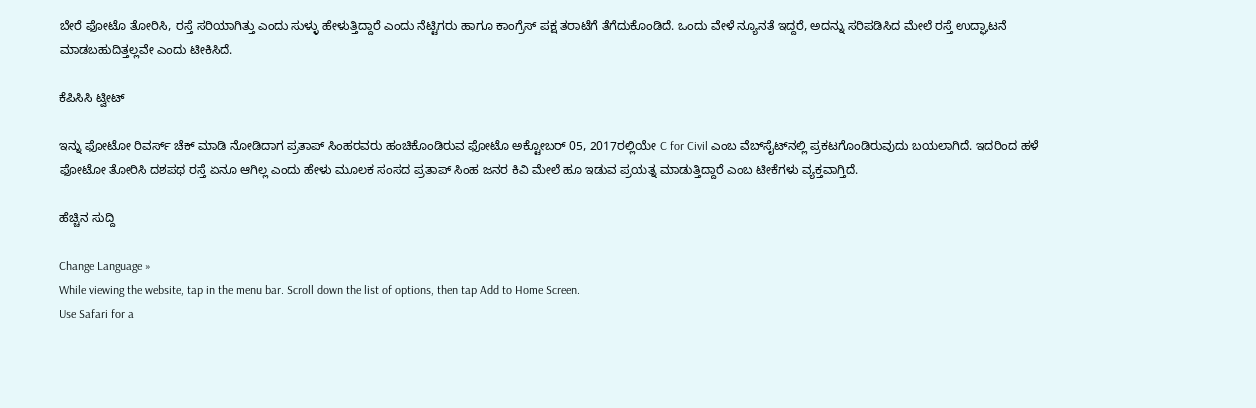ಬೇರೆ ಫೋಟೊ ತೋರಿಸಿ, ರಸ್ತೆ ಸರಿಯಾಗಿತ್ತು ಎಂದು ಸುಳ್ಳು ಹೇಳುತ್ತಿದ್ದಾರೆ ಎಂದು ನೆಟ್ಟಿಗರು ಹಾಗೂ ಕಾಂಗ್ರೆಸ್ ಪಕ್ಷ ತರಾಟೆಗೆ ತೆಗೆದುಕೊಂಡಿದೆ. ಒಂದು ವೇಳೆ ನ್ಯೂನತೆ ಇದ್ದರೆ, ಅದನ್ನು ಸರಿಪಡಿಸಿದ ಮೇಲೆ ರಸ್ತೆ ಉದ್ಘಾಟನೆ ಮಾಡಬಹುದಿತ್ತಲ್ಲವೇ ಎಂದು ಟೀಕಿಸಿದೆ.

ಕೆಪಿಸಿಸಿ ಟ್ವೀಟ್

ಇನ್ನು ಫೋಟೋ ರಿವರ್ಸ್‌ ಚೆಕ್ ಮಾಡಿ ನೋಡಿದಾಗ ಪ್ರತಾಪ್ ಸಿಂಹರವರು ಹಂಚಿಕೊಂಡಿರುವ ಫೋಟೊ ಅಕ್ಟೋಬರ್ 05, 2017ರಲ್ಲಿಯೇ C for Civil ಎಂಬ ವೆಬ್‌ಸೈಟ್‌ನಲ್ಲಿ ಪ್ರಕಟಗೊಂಡಿರುವುದು ಬಯಲಾಗಿದೆ. ಇದರಿಂದ ಹಳೆ ಫೋಟೋ ತೋರಿಸಿ ದಶಪಥ ರಸ್ತೆ ಏನೂ ಆಗಿಲ್ಲ ಎಂದು ಹೇಳು ಮೂಲಕ ಸಂಸದ ಪ್ರತಾಪ್ ಸಿಂಹ ಜನರ ಕಿವಿ ಮೇಲೆ ಹೂ ಇಡುವ ಪ್ರಯತ್ನ ಮಾಡುತ್ತಿದ್ದಾರೆ ಎಂಬ ಟೀಕೆಗಳು ವ್ಯಕ್ತವಾಗ್ತಿದೆ.

ಹೆಚ್ಚಿನ ಸುದ್ದಿ

Change Language »
While viewing the website, tap in the menu bar. Scroll down the list of options, then tap Add to Home Screen.
Use Safari for a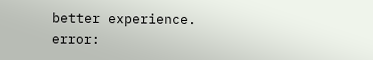better experience.
error: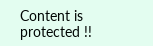Content is protected !!